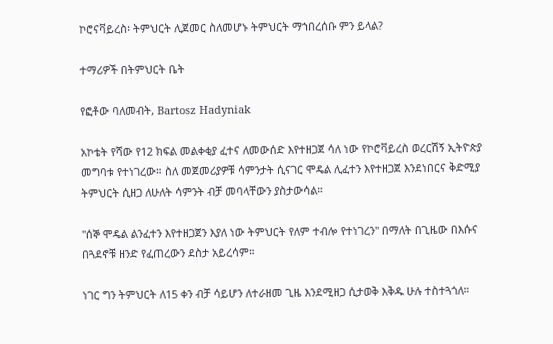ኮሮናቫይረስ፡ ትምህርት ሊጀመር ስለመሆኑ ትምህርት ማኀበረሰቡ ምን ይላል?

ተማሪዎች በትምህርት ቤት

የፎቶው ባለመብት, Bartosz Hadyniak

አኮቴት የሻው የ12 ክፍል መልቀቂያ ፈተና ለመውሰድ እየተዘጋጀ ሳለ ነው የኮሮቫይረስ ወረርሽኝ ኢትዮጵያ መግባቱ የተነገረው። ስለ መጀመሪያዎቹ ሳምንታት ሲናገር ሞዴል ሊፈተን እየተዘጋጀ እንደነበርና ቅድሚያ ትምህርት ሲዘጋ ለሁለት ሳምንት ብቻ መባላቸውን ያስታውሳል።

"ሰኞ ሞዴል ልንፈተን እየተዘጋጀን እያለ ነው ትምህርት የለም ተብሎ የተነገረን" በማለት በጊዜው በእሱና በጓደኖቹ ዘንድ የፈጠረውን ደስታ አይረሳም።

ነገር ግን ትምህርት ለ15 ቀን ብቻ ሳይሆን ለተራዘመ ጊዜ እንደሚዘጋ ሲታወቅ እቅዱ ሁሉ ተስተጓጎለ።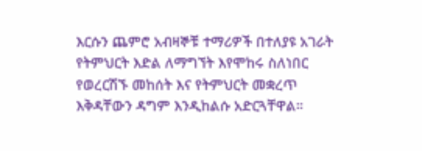እርሱን ጨምሮ አብዛኞቹ ተማሪዎች በተለያዩ አገራት የትምህርት እድል ለማግኘት እየሞከሩ ስለነበር የወረርሽኙ መከሰት እና የትምህርት መቋረጥ እቅዳቸውን ዳግም እንዲከልሱ አድርጓቸዋል።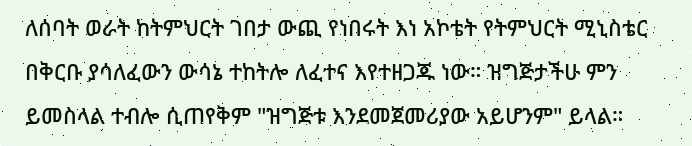ለሰባት ወራት ከትምህርት ገበታ ውጪ የነበሩት እነ አኮቴት የትምህርት ሚኒስቴር በቅርቡ ያሳለፈውን ውሳኔ ተከትሎ ለፈተና እየተዘጋጁ ነው። ዝግጅታችሁ ምን ይመስላል ተብሎ ሲጠየቅም "ዝግጅቱ እንደመጀመሪያው አይሆንም" ይላል።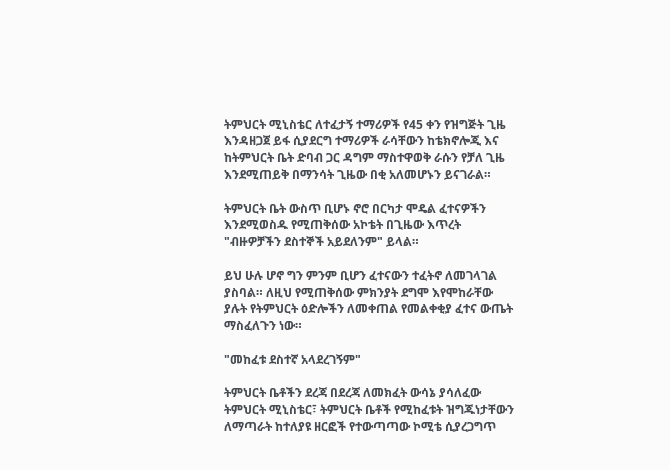ትምህርት ሚኒስቴር ለተፈታኝ ተማሪዎች የ45 ቀን የዝግጅት ጊዜ እንዳዘጋጀ ይፋ ሲያደርግ ተማሪዎች ራሳቸውን ከቴክኖሎጂ እና ከትምህርት ቤት ድባብ ጋር ዳግም ማስተዋወቅ ራሱን የቻለ ጊዜ እንደሚጠይቅ በማንሳት ጊዜው በቂ አለመሆኑን ይናገራል።

ትምህርት ቤት ውስጥ ቢሆኑ ኖሮ በርካታ ሞዴል ፈተናዎችን እንደሚወስዱ የሚጠቅሰው አኮቴት በጊዜው እጥረት "ብዙዎቻችን ደስተኞች አይደለንም" ይላል።

ይህ ሁሉ ሆኖ ግን ምንም ቢሆን ፈተናውን ተፈትኖ ለመገላገል ያስባል። ለዚህ የሚጠቅሰው ምክንያት ደግሞ እየሞከራቸው ያሉት የትምህርት ዕድሎችን ለመቀጠል የመልቀቂያ ፈተና ውጤት ማስፈለጉን ነው።

"መከፈቱ ደስተኛ አላደረገኝም"

ትምህርት ቤቶችን ደረጃ በደረጃ ለመክፈት ውሳኔ ያሳለፈው ትምህርት ሚኒስቴር፣ ትምህርት ቤቶች የሚከፈቱት ዝግጁነታቸውን ለማጣራት ከተለያዩ ዘርፎች የተውጣጣው ኮሚቴ ሲያረጋግጥ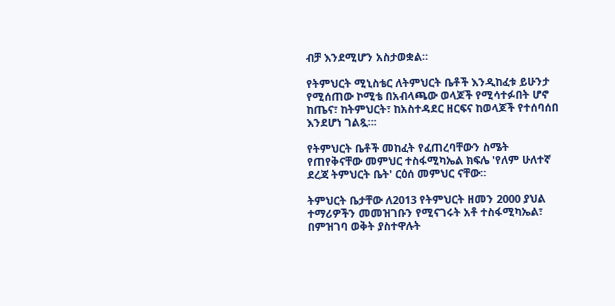ብቻ እንደሚሆን አስታወቋል።

የትምህርት ሚኒስቴር ለትምህርት ቤቶች እንዲከፈቱ ይሁንታ የሚሰጠው ኮሚቴ በአብላጫው ወላጆች የሚሳተፉበት ሆኖ ከጤና፣ ከትምህርት፣ ከአስተዳደር ዘርፍና ከወላጆች የተሰባሰበ እንደሆነ ገልጿ።፡

የትምህርት ቤቶች መከፈት የፈጠረባቸውን ስሜት የጠየቅናቸው መምህር ተስፋሚካኤል ክፍሌ 'የለም ሁለተኛ ደረጃ ትምህርት ቤት' ርዕሰ መምህር ናቸው።

ትምህርት ቤታቸው ለ2013 የትምህርት ዘመን 2000 ያህል ተማሪዎችን መመዝገቡን የሚናገሩት አቶ ተስፋሚካኤል፣ በምዝገባ ወቅት ያስተዋሉት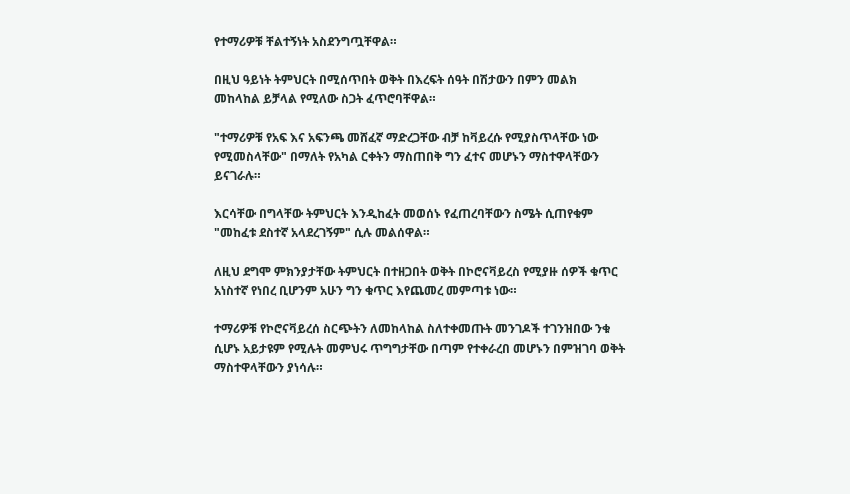የተማሪዎቹ ቸልተኝነት አስደንግጧቸዋል።

በዚህ ዓይነት ትምህርት በሚሰጥበት ወቅት በእረፍት ሰዓት በሽታውን በምን መልክ መከላከል ይቻላል የሚለው ስጋት ፈጥሮባቸዋል።

"ተማሪዎቹ የአፍ እና አፍንጫ መሸፈኛ ማድረጋቸው ብቻ ከቫይረሱ የሚያስጥላቸው ነው የሚመስላቸው" በማለት የአካል ርቀትን ማስጠበቅ ግን ፈተና መሆኑን ማስተዋላቸውን ይናገራሉ።

እርሳቸው በግላቸው ትምህርት እንዲከፈት መወሰኑ የፈጠረባቸውን ስሜት ሲጠየቁም "መከፈቱ ደስተኛ አላደረገኝም" ሲሉ መልሰዋል።

ለዚህ ደግሞ ምክንያታቸው ትምህርት በተዘጋበት ወቅት በኮሮናቫይረስ የሚያዙ ሰዎች ቁጥር አነስተኛ የነበረ ቢሆንም አሁን ግን ቁጥር እየጨመረ መምጣቱ ነው።

ተማሪዎቹ የኮሮናቫይረሰ ስርጭትን ለመከላከል ስለተቀመጡት መንገዶች ተገንዝበው ንቁ ሲሆኑ አይታዩም የሚሉት መምህሩ ጥግግታቸው በጣም የተቀራረበ መሆኑን በምዝገባ ወቅት ማስተዋላቸውን ያነሳሉ።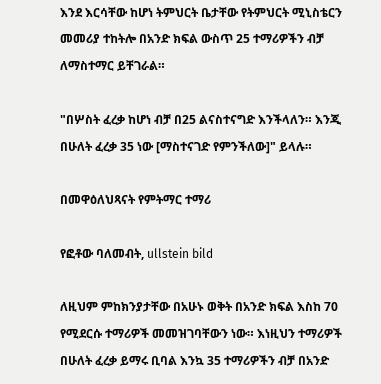እንደ እርሳቸው ከሆነ ትምህርት ቤታቸው የትምህርት ሚኒስቴርን መመሪያ ተከትሎ በአንድ ክፍል ውስጥ 25 ተማሪዎችን ብቻ ለማስተማር ይቸገራል።

"በሦስት ፈረቃ ከሆነ ብቻ በ25 ልናስተናግድ እንችላለን። እንጂ በሁለት ፈረቃ 35 ነው [ማስተናገድ የምንችለው]" ይላሉ።

በመዋዕለህጻናት የምትማር ተማሪ

የፎቶው ባለመብት, ullstein bild

ለዚህም ምከክንያታቸው በአሁኑ ወቅት በአንድ ክፍል እስከ 70 የሚደርሱ ተማሪዎች መመዝገባቸውን ነው። እነዚህን ተማሪዎች በሁለት ፈረቃ ይማሩ ቢባል እንኳ 35 ተማሪዎችን ብቻ በአንድ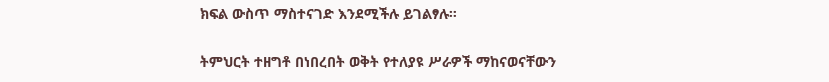ክፍል ውስጥ ማስተናገድ እንደሚችሉ ይገልፃሉ።

ትምህርት ተዘግቶ በነበረበት ወቅት የተለያዩ ሥራዎች ማከናወናቸውን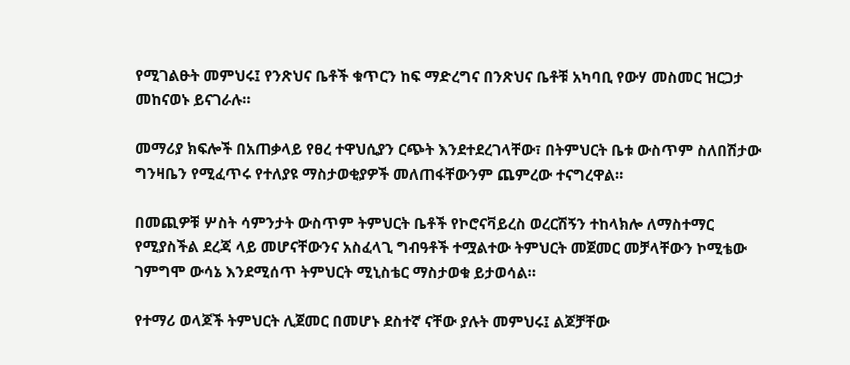የሚገልፁት መምህሩ፤ የንጽህና ቤቶች ቁጥርን ከፍ ማድረግና በንጽህና ቤቶቹ አካባቢ የውሃ መስመር ዝርጋታ መከናወኑ ይናገራሉ።

መማሪያ ክፍሎች በአጠቃላይ የፀረ ተዋህሲያን ርጭት እንደተደረገላቸው፣ በትምህርት ቤቱ ውስጥም ስለበሽታው ግንዛቤን የሚፈጥሩ የተለያዩ ማስታወቂያዎች መለጠፋቸውንም ጨምረው ተናግረዋል።

በመጪዎቹ ሦስት ሳምንታት ውስጥም ትምህርት ቤቶች የኮሮናቫይረስ ወረርሽኝን ተከላክሎ ለማስተማር የሚያስችል ደረጃ ላይ መሆናቸውንና አስፈላጊ ግብዓቶች ተሟልተው ትምህርት መጀመር መቻላቸውን ኮሚቴው ገምግሞ ውሳኔ እንደሚሰጥ ትምህርት ሚኒስቴር ማስታወቁ ይታወሳል።

የተማሪ ወላጆች ትምህርት ሊጀመር በመሆኑ ደስተኛ ናቸው ያሉት መምህሩ፤ ልጆቻቸው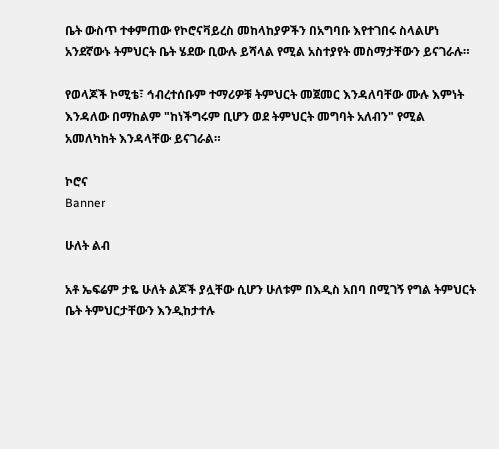ቤት ውስጥ ተቀምጠው የኮሮናቫይረስ መከላከያዎችን በአግባቡ እየተገበሩ ስላልሆነ አንደኛውኑ ትምህርት ቤት ሄደው ቢውሉ ይሻላል የሚል አስተያየት መስማታቸውን ይናገራሉ።

የወላጆች ኮሚቴ፣ ኅብረተሰቡም ተማሪዎቹ ትምህርት መጀመር እንዳለባቸው ሙሉ እምነት እንዳለው በማከልም "ከነችግሩም ቢሆን ወደ ትምህርት መግባት አለብን" የሚል አመለካከት እንዳላቸው ይናገራል።

ኮሮና
Banner

ሁለት ልብ

አቶ ኤፍሬም ታዬ ሁለት ልጆች ያሏቸው ሲሆን ሁለቱም በእዲስ አበባ በሚገኝ የግል ትምህርት ቤት ትምህርታቸውን እንዲከታተሉ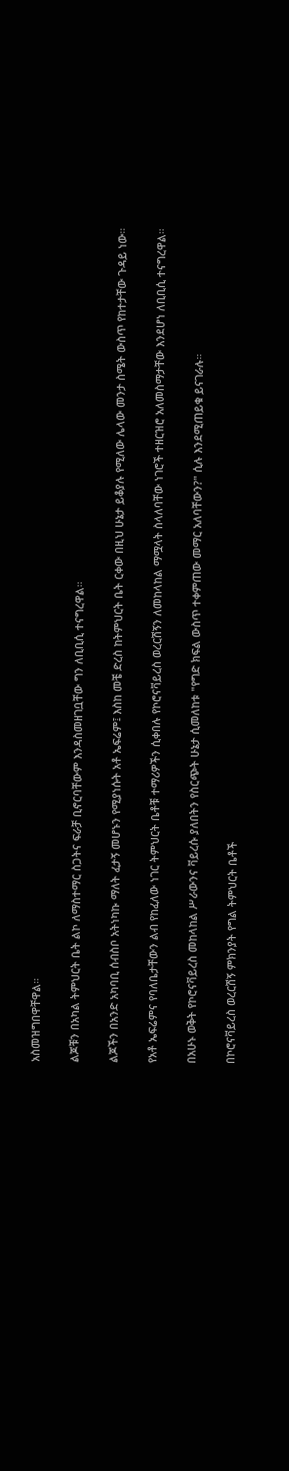አስመዝግበዋቸዋል።

ልጆቹን በአካል ትምህርት ቤት ልኮ ለማስተማር ስጋትና ፍራቻ ቢኖርባቸውም እንዳስመዘገቧቸው ግን ለቢቢሲ ተናግረዋል።

ልጆችን በአንድ አካባቢ ሰብስቦ አትነካኩ ማለት ፈታኝ መሆኑን የሚያነሱት አቶ ኤፍሬም፤ እስከ መቼ ድረስ ከትምህርት ቤት ርቀው በዚህ ሁኔታ ይቆያሉ የሚለው ሌላው መንታ ስሜት ውስጥ የከተታቸው ጉዳይ ነው።

የአቶ ኤፍሬምና የባለቤታቸውን ልብ የከፈለው ነገር ትምህርት ቤቶቹ ተማሪዎችን ሲቀበሉ የኮሮናቫይረስ ወረርሽኝን ለመከላከል ማሟላት ስላለባቸው ነገሮች ተዘርዝሮ አለመስማታቸው እንደሆነ ለቢቢሲ ተናግረዋል።

በአሁኑ ወቅት የኮሮናቫይረስ መከላከል ሥራውንና ቫይረሱ ያለበትን የስርጭት ሁኔታ ሲመለከቱ "የግድ ክፍል ውስጥ ተቀምጠው መማር አለባቸውን?" ሲሉ እንደሚጠይቁ ይናገራሉ።

በኮሮናቫይረስ ወረርሽኝ ምክንያት የግል ትምህርት ቤቶች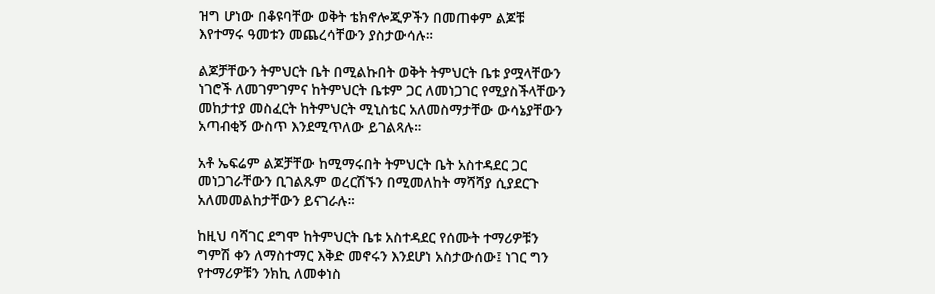ዝግ ሆነው በቆዩባቸው ወቅት ቴክኖሎጂዎችን በመጠቀም ልጆቹ እየተማሩ ዓመቱን መጨረሳቸውን ያስታውሳሉ።

ልጆቻቸውን ትምህርት ቤት በሚልኩበት ወቅት ትምህርት ቤቱ ያሟላቸውን ነገሮች ለመገምገምና ከትምህርት ቤቱም ጋር ለመነጋገር የሚያስችላቸውን መከታተያ መስፈርት ከትምህርት ሚኒስቴር አለመስማታቸው ውሳኔያቸውን አጣብቂኝ ውስጥ እንደሚጥለው ይገልጻሉ።

አቶ ኤፍሬም ልጆቻቸው ከሚማሩበት ትምህርት ቤት አስተዳደር ጋር መነጋገራቸውን ቢገልጹም ወረርሽኙን በሚመለከት ማሻሻያ ሲያደርጉ አለመመልከታቸውን ይናገራሉ።

ከዚህ ባሻገር ደግሞ ከትምህርት ቤቱ አስተዳደር የሰሙት ተማሪዎቹን ግምሽ ቀን ለማስተማር እቅድ መኖሩን እንደሆነ አስታውሰው፤ ነገር ግን የተማሪዎቹን ንክኪ ለመቀነስ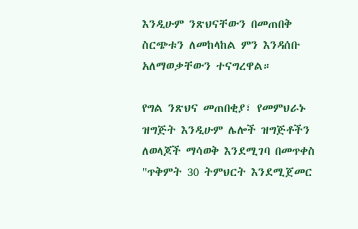እንዲሁም ንጽህናቸውን በመጠበቅ ስርጭቱን ለመከላከል ምን እንዳሰቡ አለማወቃቸውን ተናግረዋል።

የግል ንጽህና መጠበቂያ፣ የመምህራኑ ዝግጅት እንዲሁም ሌሎች ዝግጅቶችን ለወላጆች ማሳወቅ እንደሚገባ በመጥቀስ "ጥቅምት 30 ትምህርት እንደሚጀመር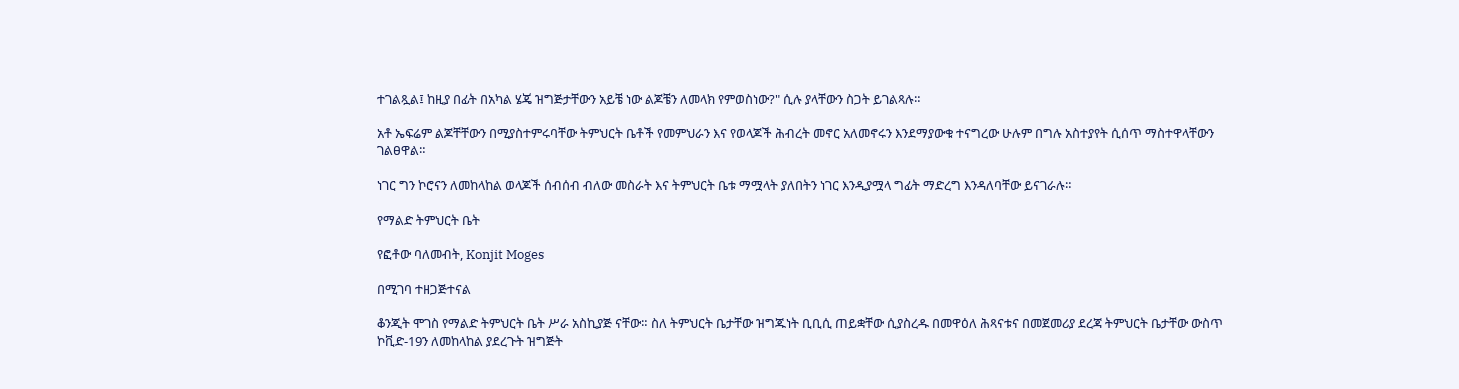ተገልጿል፤ ከዚያ በፊት በአካል ሄጄ ዝግጅታቸውን አይቼ ነው ልጆቼን ለመላክ የምወስነው?" ሲሉ ያላቸውን ስጋት ይገልጻሉ።

አቶ ኤፍሬም ልጆቸቸውን በሚያስተምሩባቸው ትምህርት ቤቶች የመምህራን እና የወላጆች ሕብረት መኖር አለመኖሩን እንደማያውቁ ተናግረው ሁሉም በግሉ አስተያየት ሲሰጥ ማስተዋላቸውን ገልፀዋል።

ነገር ግን ኮሮናን ለመከላከል ወላጆች ሰብሰብ ብለው መስራት እና ትምህርት ቤቱ ማሟላት ያለበትን ነገር እንዲያሟላ ግፊት ማድረግ እንዳለባቸው ይናገራሉ።

የማልድ ትምህርት ቤት

የፎቶው ባለመብት, Konjit Moges

በሚገባ ተዘጋጅተናል

ቆንጂት ሞገስ የማልድ ትምህርት ቤት ሥራ አስኪያጅ ናቸው። ስለ ትምህርት ቤታቸው ዝግጁነት ቢቢሲ ጠይቋቸው ሲያስረዱ በመዋዕለ ሕጻናቱና በመጀመሪያ ደረጃ ትምህርት ቤታቸው ውስጥ ኮቪድ-19ን ለመከላከል ያደረጉት ዝግጅት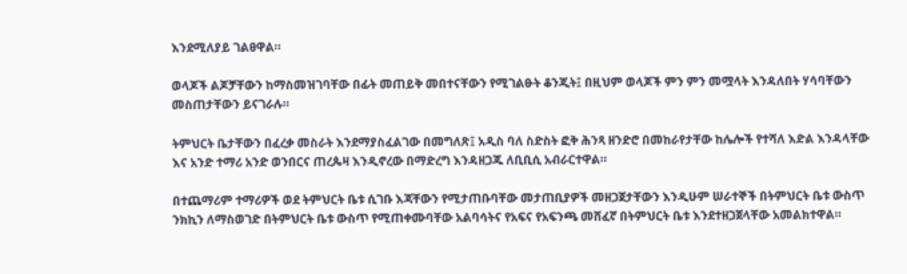እንደሚለያይ ገልፀዋል።

ወላጆች ልጆቻቸውን ከማስመዝገባቸው በፊት መጠይቅ መበተናቸውን የሚገልፁት ቆንጂት፤ በዚህም ወላጆች ምን ምን መሟላት እንዳለበት ሃሳባቸውን መስጠታቸውን ይናገራሉ።

ትምህርት ቤታቸውን በፈረቃ መስራት እንደማያስፈልገው በመግለጽ፤ አዲስ ባለ ስድስት ፎቅ ሕንጻ ዘንድሮ በመከራየታቸው ከሌሎች የተሻለ እድል እንዳላቸው እና አንድ ተማሪ አንድ ወንበርና ጠረጴዛ እንዲኖረው በማድረግ እንዳዘጋጁ ለቢቢሲ አብራርተዋል።

በተጨማሪም ተማሪዎች ወደ ትምህርት ቤቱ ሲገቡ እጃቸውን የሚታጠቡባቸው መታጠቢያዎች መዘጋጀታቸውን እንዲሁም ሠራተኞች በትምህርት ቤቱ ውስጥ ንክኪን ለማስወገድ በትምህርት ቤቱ ውስጥ የሚጠቀሙባቸው አልባሳትና የአፍና የአፍንጫ መሸፈኛ በትምህርት ቤቱ እንደተዘጋጀላቸው አመልክተዋል።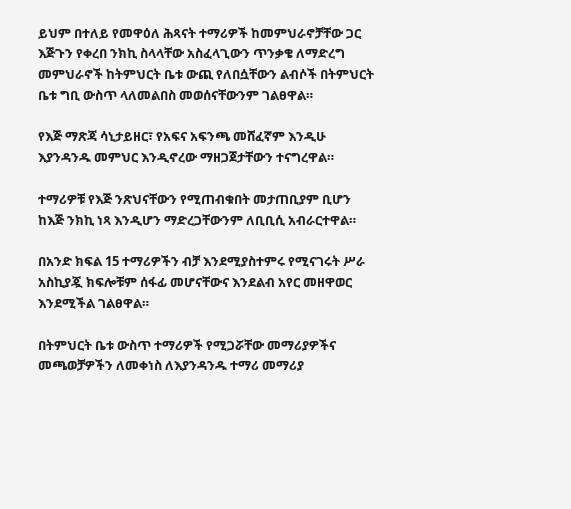ይህም በተለይ የመዋዕለ ሕጻናት ተማሪዎች ከመምህራኖቻቸው ጋር እጅጉን የቀረበ ንክኪ ስላላቸው አስፈላጊውን ጥንቃቄ ለማድረግ መምህራኖች ከትምህርት ቤቱ ውጪ የለበሷቸውን ልብሶች በትምህርት ቤቱ ግቢ ውስጥ ላለመልበስ መወሰናቸውንም ገልፀዋል።

የእጅ ማጽጃ ሳኒታይዘር፣ የአፍና አፍንጫ መሸፈኛም እንዲሁ እያንዳንዱ መምህር እንዲኖረው ማዘጋጀታቸውን ተናግረዋል።

ተማሪዎቹ የእጅ ንጽህናቸውን የሚጠብቁበት መታጠቢያም ቢሆን ከእጅ ንክኪ ነጻ እንዲሆን ማድረጋቸውንም ለቢቢሲ አብራርተዋል።

በአንድ ክፍል 15 ተማሪዎችን ብቻ እንደሚያስተምሩ የሚናገሩት ሥራ አስኪያጇ ክፍሎቹም ሰፋፊ መሆናቸውና እንደልብ አየር መዘዋወር እንደሚችል ገልፀዋል።

በትምህርት ቤቱ ውስጥ ተማሪዎች የሚጋሯቸው መማሪያዎችና መጫወቻዎችን ለመቀነስ ለእያንዳንዱ ተማሪ መማሪያ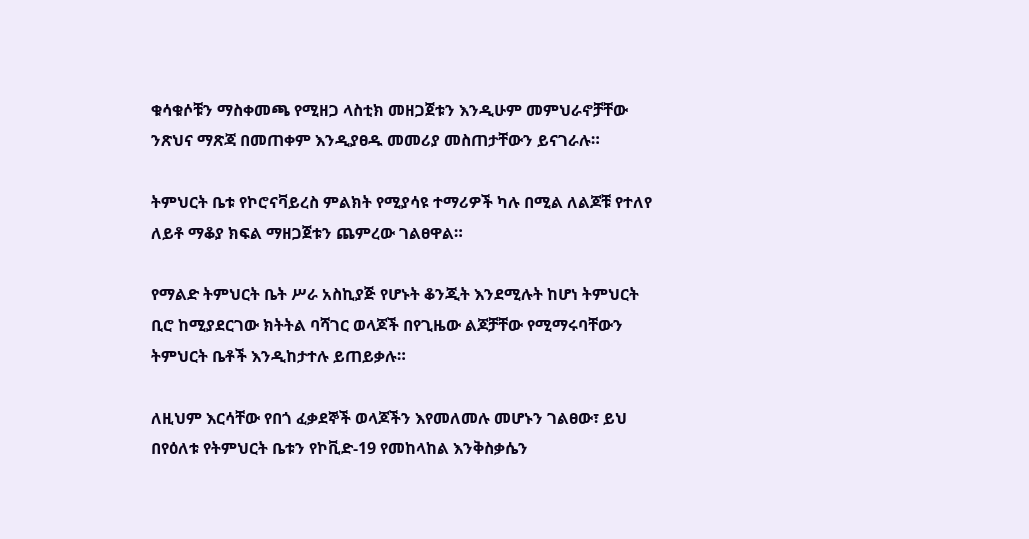ቁሳቁሶቹን ማስቀመጫ የሚዘጋ ላስቲክ መዘጋጀቱን እንዲሁም መምህራኖቻቸው ንጽህና ማጽጃ በመጠቀም እንዲያፀዱ መመሪያ መስጠታቸውን ይናገራሉ።

ትምህርት ቤቱ የኮሮናቫይረስ ምልክት የሚያሳዩ ተማሪዎች ካሉ በሚል ለልጆቹ የተለየ ለይቶ ማቆያ ክፍል ማዘጋጀቱን ጨምረው ገልፀዋል።

የማልድ ትምህርት ቤት ሥራ አስኪያጅ የሆኑት ቆንጂት እንደሚሉት ከሆነ ትምህርት ቢሮ ከሚያደርገው ክትትል ባሻገር ወላጆች በየጊዜው ልጆቻቸው የሚማሩባቸውን ትምህርት ቤቶች እንዲከታተሉ ይጠይቃሉ።

ለዚህም እርሳቸው የበጎ ፈቃደኞች ወላጆችን እየመለመሉ መሆኑን ገልፀው፣ ይህ በየዕለቱ የትምህርት ቤቱን የኮቪድ-19 የመከላከል እንቅስቃሴን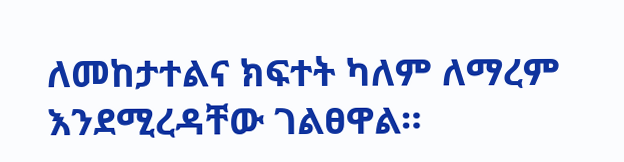ለመከታተልና ክፍተት ካለም ለማረም እንደሚረዳቸው ገልፀዋል።